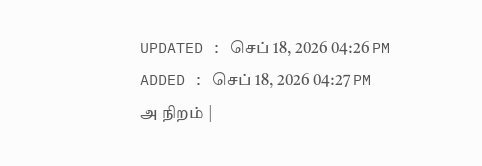UPDATED : செப் 18, 2026 04:26 PM
ADDED : செப் 18, 2026 04:27 PM
அ நிறம் |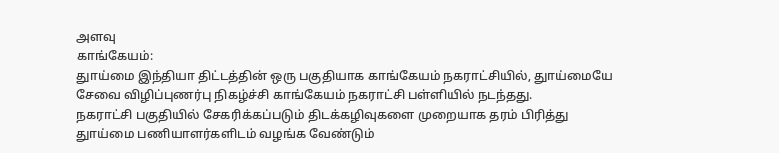அளவு
காங்கேயம்:
துாய்மை இந்தியா திட்டத்தின் ஒரு பகுதியாக காங்கேயம் நகராட்சியில், துாய்மையே சேவை விழிப்புணர்பு நிகழ்ச்சி காங்கேயம் நகராட்சி பள்ளியில் நடந்தது.
நகராட்சி பகுதியில் சேகரிக்கப்படும் திடக்கழிவுகளை முறையாக தரம் பிரித்து துாய்மை பணியாளர்களிடம் வழங்க வேண்டும்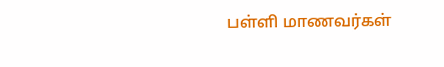பள்ளி மாணவர்கள்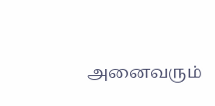அனைவரும்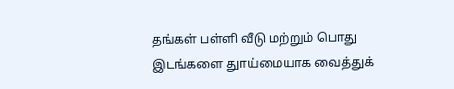தங்கள் பள்ளி வீடு மற்றும் பொது இடங்களை துாய்மையாக வைத்துக்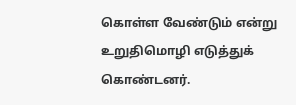கொள்ள வேண்டும் என்று உறுதிமொழி எடுத்துக் கொண்டனர்.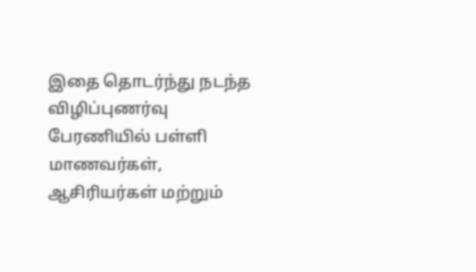இதை தொடர்ந்து நடந்த விழிப்புணர்வு பேரணியில் பள்ளி மாணவர்கள், ஆசிரியர்கள் மற்றும்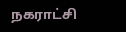நகராட்சி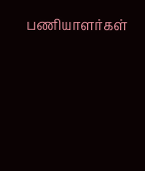பணியாளர்கள்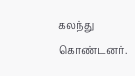கலந்து கொண்டனர்.